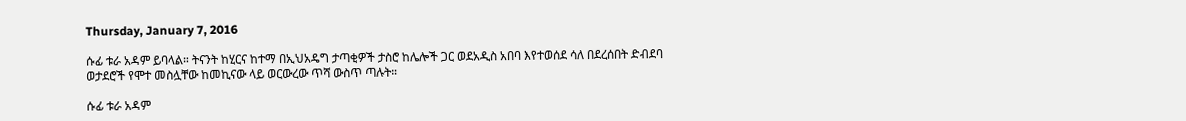Thursday, January 7, 2016

ሱፊ ቱራ አዳም ይባላል። ትናንት ከሂርና ከተማ በኢህአዴግ ታጣቂዎች ታስሮ ከሌሎች ጋር ወደአዲስ አበባ እየተወሰደ ሳለ በደረሰበት ድብደባ ወታደሮች የሞተ መስሏቸው ከመኪናው ላይ ወርውረው ጥሻ ውስጥ ጣሉት።

ሱፊ ቱራ አዳም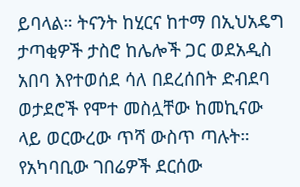ይባላል። ትናንት ከሂርና ከተማ በኢህአዴግ ታጣቂዎች ታስሮ ከሌሎች ጋር ወደአዲስ አበባ እየተወሰደ ሳለ በደረሰበት ድብደባ ወታደሮች የሞተ መስሏቸው ከመኪናው ላይ ወርውረው ጥሻ ውስጥ ጣሉት። የአካባቢው ገበሬዎች ደርሰው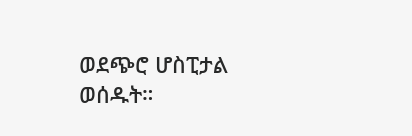ወደጭሮ ሆስፒታል ወሰዱት።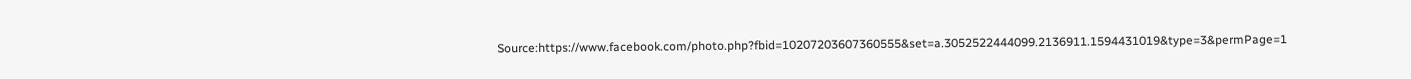Source:https://www.facebook.com/photo.php?fbid=10207203607360555&set=a.3052522444099.2136911.1594431019&type=3&permPage=1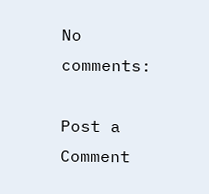No comments:

Post a Comment